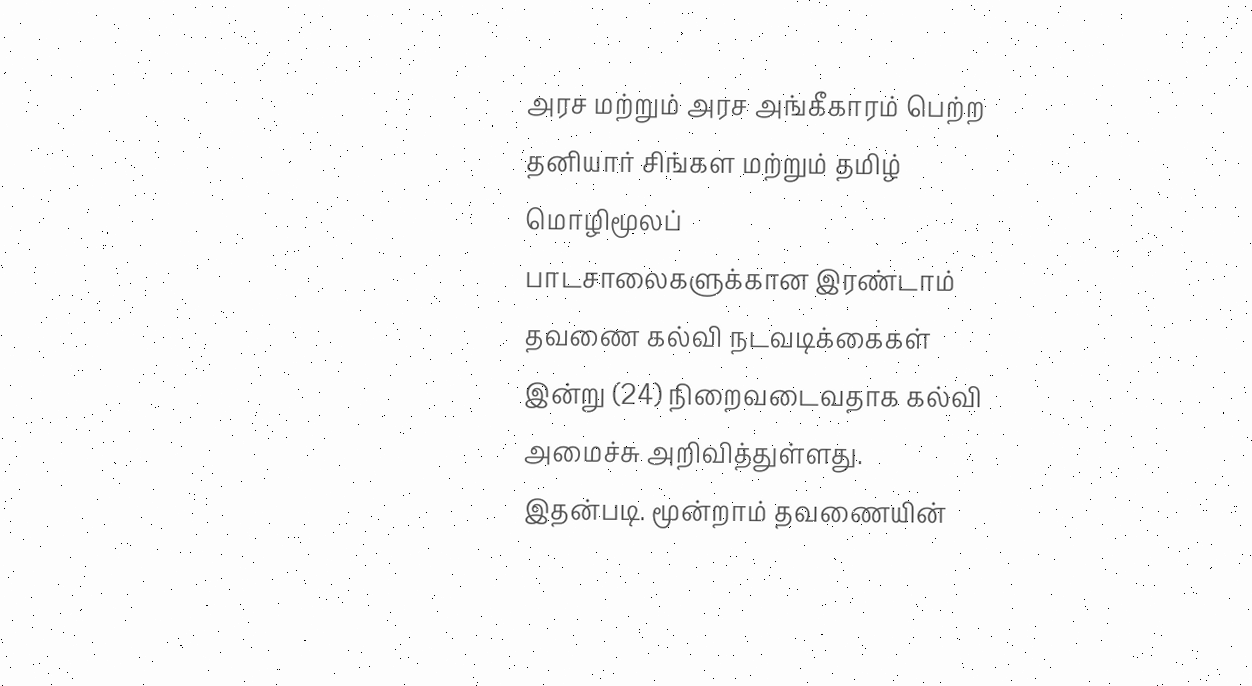அரச மற்றும் அரச அங்கீகாரம் பெற்ற தனியார் சிங்கள மற்றும் தமிழ் மொழிமூலப்
பாடசாலைகளுக்கான இரண்டாம் தவணை கல்வி நடவடிக்கைகள்
இன்று (24) நிறைவடைவதாக கல்வி அமைச்சு அறிவித்துள்ளது.
இதன்படி. மூன்றாம் தவணையின்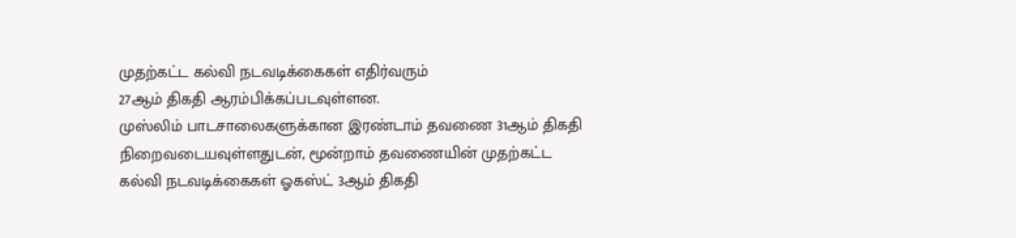முதற்கட்ட கல்வி நடவடிக்கைகள் எதிர்வரும்
27ஆம் திகதி ஆரம்பிக்கப்படவுள்ளன.
முஸ்லிம் பாடசாலைகளுக்கான இரண்டாம் தவணை 31ஆம் திகதி நிறைவடையவுள்ளதுடன், மூன்றாம் தவணையின் முதற்கட்ட கல்வி நடவடிக்கைகள் ஓகஸ்ட் 3ஆம் திகதி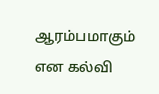ஆரம்பமாகும் என கல்வி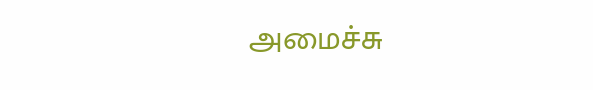அமைச்சு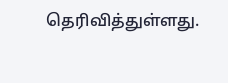தெரிவித்துள்ளது.